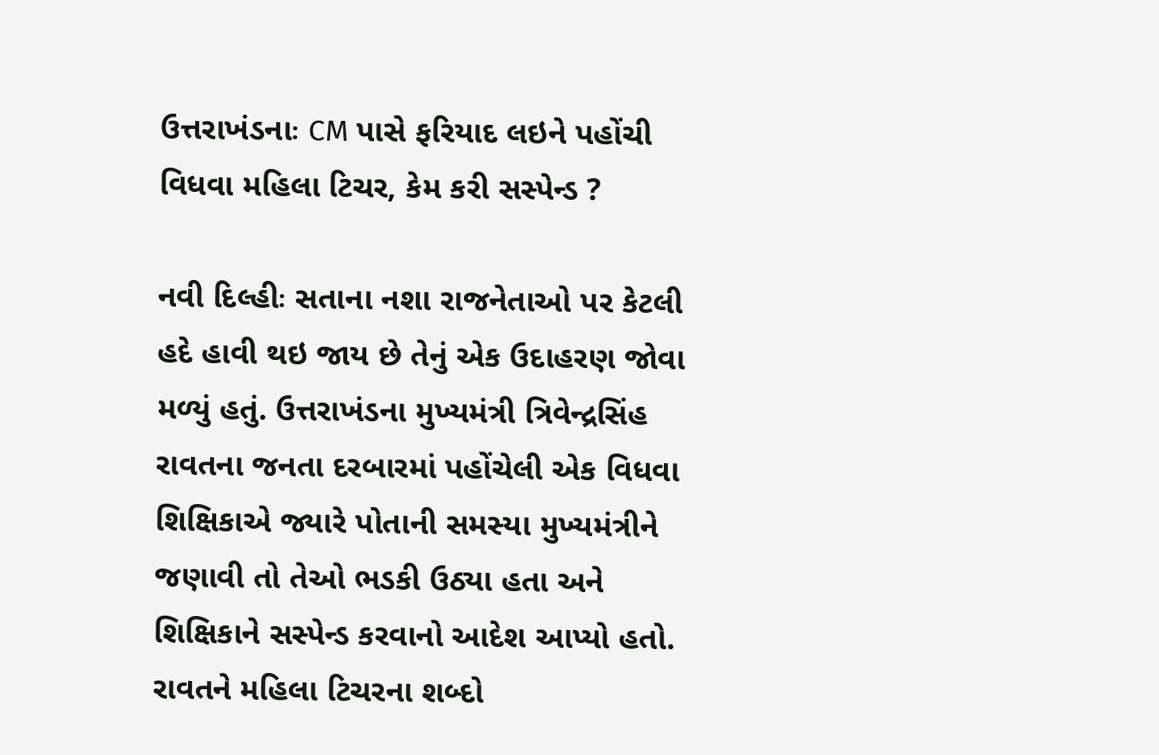ઉત્તરાખંડનાઃ CM પાસે ફરિયાદ લઇને પહોંચી વિધવા મહિલા ટિચર, કેમ કરી સસ્પેન્ડ ?

નવી દિલ્હીઃ સતાના નશા રાજનેતાઓ પર કેટલી હદે હાવી થઇ જાય છે તેનું એક ઉદાહરણ જોવા મળ્યું હતું. ઉત્તરાખંડના મુખ્યમંત્રી ત્રિવેન્દ્રસિંહ રાવતના જનતા દરબારમાં પહોંચેલી એક વિધવા શિક્ષિકાએ જ્યારે પોતાની સમસ્યા મુખ્યમંત્રીને જણાવી તો તેઓ ભડકી ઉઠ્યા હતા અને શિક્ષિકાને સસ્પેન્ડ કરવાનો આદેશ આપ્યો હતો. રાવતને મહિલા ટિચરના શબ્દો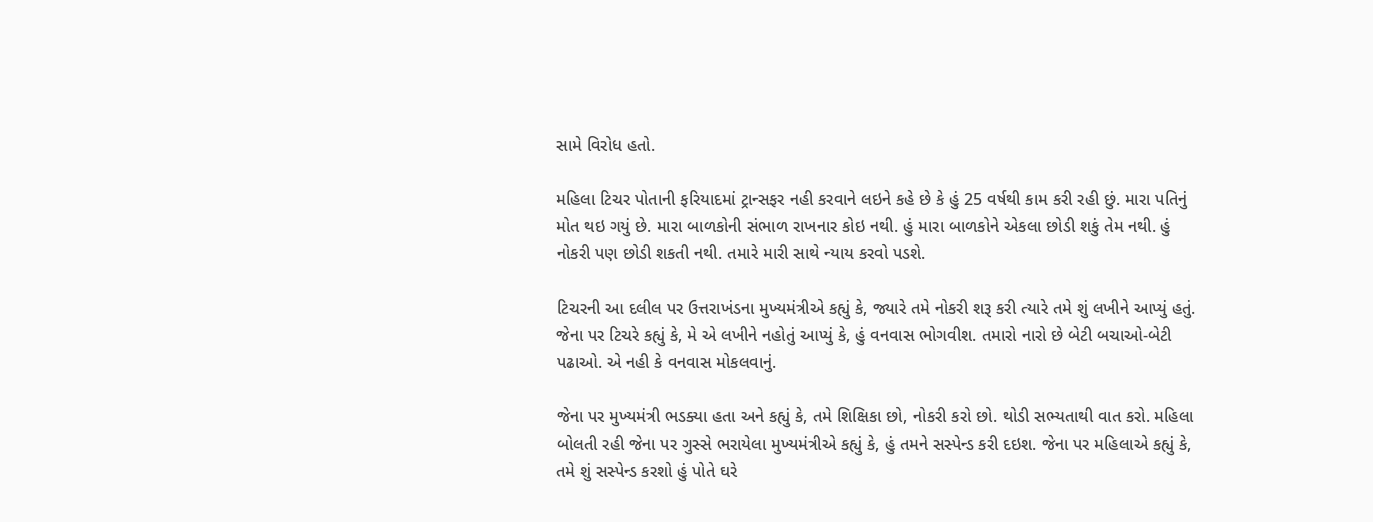સામે વિરોધ હતો.

મહિલા ટિચર પોતાની ફરિયાદમાં ટ્રાન્સફર નહી કરવાને લઇને કહે છે કે હું 25 વર્ષથી કામ કરી રહી છું. મારા પતિનું મોત થઇ ગયું છે. મારા બાળકોની સંભાળ રાખનાર કોઇ નથી. હું મારા બાળકોને એકલા છોડી શકું તેમ નથી. હું નોકરી પણ છોડી શકતી નથી. તમારે મારી સાથે ન્યાય કરવો પડશે.

ટિચરની આ દલીલ પર ઉત્તરાખંડના મુખ્યમંત્રીએ કહ્યું કે, જ્યારે તમે નોકરી શરૂ કરી ત્યારે તમે શું લખીને આપ્યું હતું. જેના પર ટિચરે કહ્યું કે, મે એ લખીને નહોતું આપ્યું કે, હું વનવાસ ભોગવીશ. તમારો નારો છે બેટી બચાઓ-બેટી પઢાઓ. એ નહી કે વનવાસ મોકલવાનું.

જેના પર મુખ્યમંત્રી ભડક્યા હતા અને કહ્યું કે, તમે શિક્ષિકા છો, નોકરી કરો છો. થોડી સભ્યતાથી વાત કરો. મહિલા બોલતી રહી જેના પર ગુસ્સે ભરાયેલા મુખ્યમંત્રીએ કહ્યું કે, હું તમને સસ્પેન્ડ કરી દઇશ. જેના પર મહિલાએ કહ્યું કે, તમે શું સસ્પેન્ડ કરશો હું પોતે ઘરે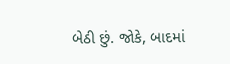બેઠી છું. જોકે, બાદમાં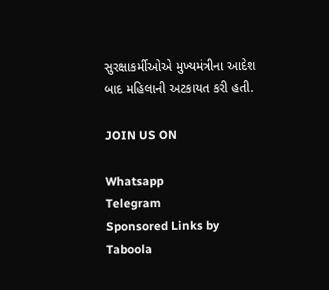સુરક્ષાકર્મીઓએ મુખ્યમંત્રીના આદેશ બાદ મહિલાની અટકાયત કરી હતી.

JOIN US ON

Whatsapp
Telegram
Sponsored Links by Taboola